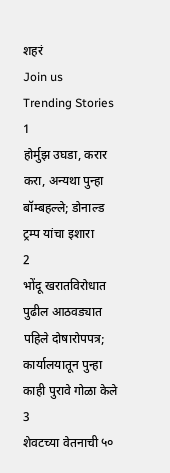शहरं
Join us
Trending Stories
1
होर्मुझ उघडा, करार करा, अन्यथा पुन्हा बॉम्बहल्ले; डोनाल्ड ट्रम्प यांचा इशारा
2
भोंदू खरातविरोधात पुढील आठवड्यात पहिले दोषारोपपत्र; कार्यालयातून पुन्हा काही पुरावे गोळा केले
3
शेवटच्या वेतनाची ५०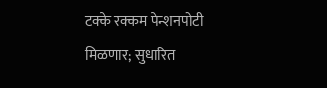टक्के रक्कम पेन्शनपोटी मिळणार; सुधारित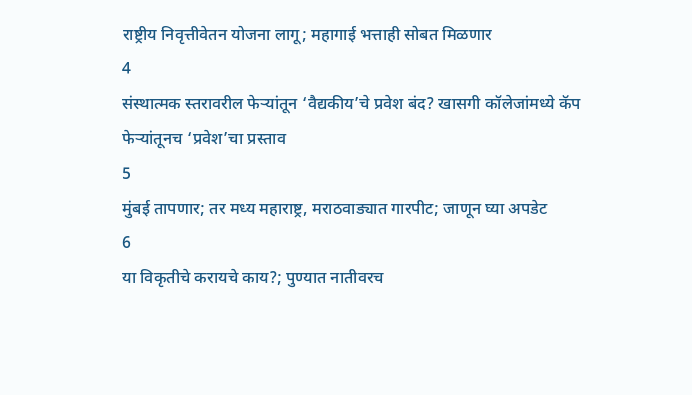राष्ट्रीय निवृत्तीवेतन योजना लागू; महागाई भत्ताही सोबत मिळणार
4
संस्थात्मक स्तरावरील फेऱ्यांतून ‘वैद्यकीय’चे प्रवेश बंद? खासगी कॉलेजांमध्ये कॅप फेऱ्यांतूनच ‘प्रवेश’चा प्रस्ताव
5
मुंबई तापणार; तर मध्य महाराष्ट्र, मराठवाड्यात गारपीट; जाणून घ्या अपडेट
6
या विकृतीचे करायचे काय?; पुण्यात नातीवरच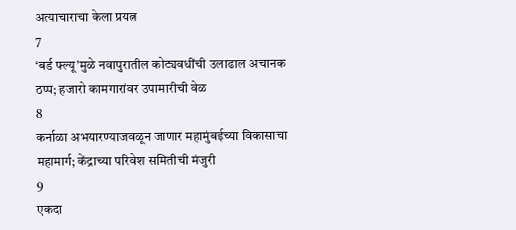अत्याचाराचा केला प्रयत्न
7
‘बर्ड फ्ल्यू’मुळे नवापुरातील कोट्यवधींची उलाढाल अचानक ठप्प; हजारो कामगारांवर उपामारीची वेळ
8
कर्नाळा अभयारण्याजवळून जाणार महामुंबईच्या विकासाचा महामार्ग; केंद्राच्या परिवेश समितीची मंजुरी
9
एकदा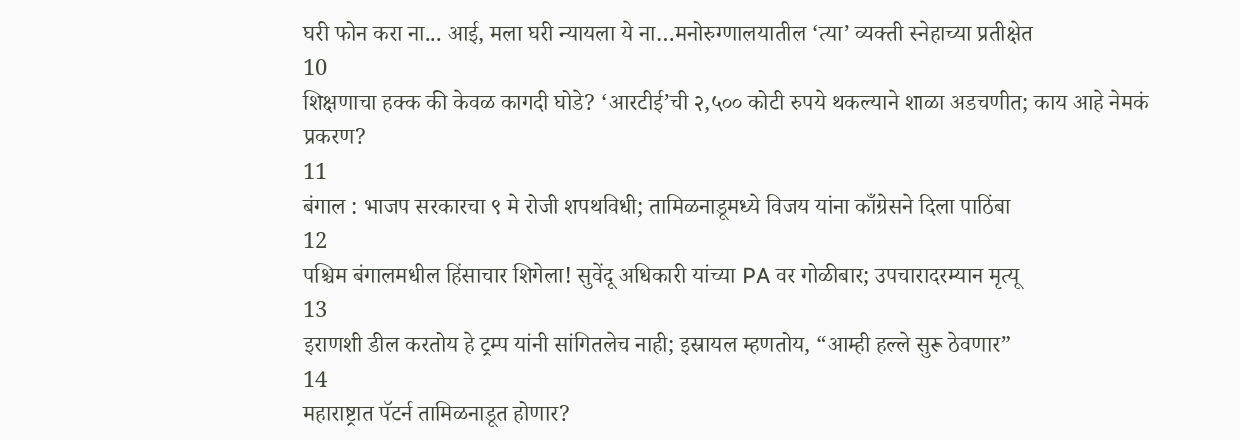घरी फोन करा ना... आई, मला घरी न्यायला ये ना…मनोरुग्णालयातील ‘त्या’ व्यक्ती स्नेहाच्या प्रतीक्षेत
10
शिक्षणाचा हक्क की केवळ कागदी घोडे? ‘आरटीई’ची २,५०० कोटी रुपये थकल्याने शाळा अडचणीत; काय आहे नेमकं प्रकरण?
11
बंगाल : भाजप सरकारचा ९ मे रोजी शपथविधी; तामिळनाडूमध्ये विजय यांना काँग्रेसने दिला पाठिंबा
12
पश्चिम बंगालमधील हिंसाचार शिगेला! सुवेंदू अधिकारी यांच्या PA वर गोळीबार; उपचारादरम्यान मृत्यू
13
इराणशी डील करतोय हे ट्रम्प यांनी सांगितलेच नाही; इस्रायल म्हणतोय, “आम्ही हल्ले सुरू ठेवणार”
14
महाराष्ट्रात पॅटर्न तामिळनाडूत होणार?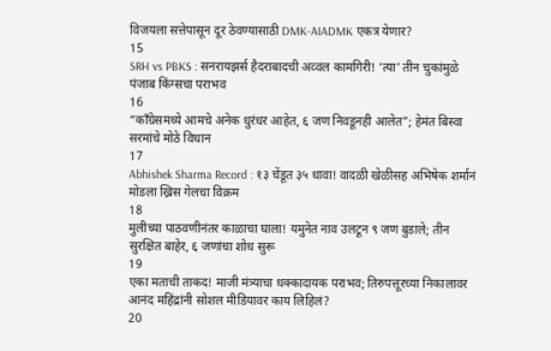विजयला सत्तेपासून दूर ठेवण्यासाठी DMK-AIADMK एकत्र येणार?
15
SRH vs PBKS : सनरायझर्स हैदराबादची अव्वल कामगिरी! ‘त्या’ तीन चुकांमुळे पंजाब किंग्सचा पराभव
16
“काँग्रेसमध्ये आमचे अनेक धुरंधर आहेत, ६ जण निवडूनही आलेत”; हेमंत बिस्वा सरमांचे मोठे विधान
17
Abhishek Sharma Record : १३ चेंडूत ३५ धावा! वादळी खेळीसह अभिषेक शर्मानं मोडला ख्रिस गेलचा विक्रम
18
मुलीच्या पाठवणीनंतर काळाचा घाला! यमुनेत नाव उलटून ९ जण बुडाले; तीन सुरक्षित बाहेर, ६ जणांचा शोध सुरू
19
एका मताची ताकद! माजी मंत्र्याचा धक्कादायक पराभव; तिरुपत्तूरच्या निकालावर आनंद महिंद्रांनी सोशल मीडियावर काय लिहिलं?
20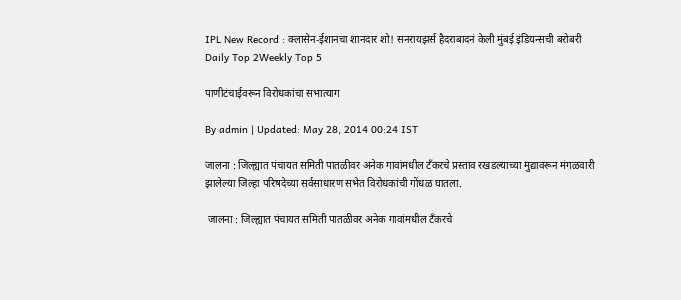IPL New Record : क्लासेन-ईशानचा शानदार शो! सनरायझर्स हैदराबादनं केली मुंबई इंडियन्सची बरोबरी
Daily Top 2Weekly Top 5

पाणीटंचाईवरून विरोधकांचा सभात्याग

By admin | Updated: May 28, 2014 00:24 IST

जालना : जिल्ह्यात पंचायत समिती पातळीवर अनेक गावांमधील टँकरचे प्रस्ताव रखडल्याच्या मुद्यावरून मंगळवारी झालेल्या जिल्हा परिषदेच्या सर्वसाधारण सभेत विरोधकांची गोंधळ घातला.

 जालना : जिल्ह्यात पंचायत समिती पातळीवर अनेक गावांमधील टँकरचे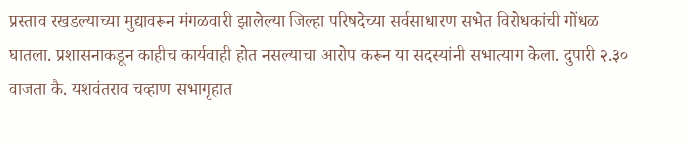प्रस्ताव रखडल्याच्या मुद्यावरून मंगळवारी झालेल्या जिल्हा परिषदेच्या सर्वसाधारण सभेत विरोधकांची गोंधळ घातला. प्रशासनाकडून काहीच कार्यवाही होत नसल्याचा आरोप करून या सदस्यांनी सभात्याग केला. दुपारी २.३० वाजता कै. यशवंतराव चव्हाण सभागृहात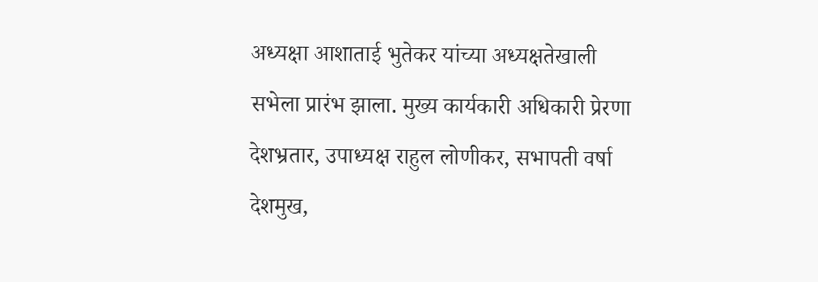अध्यक्षा आशाताई भुतेकर यांच्या अध्यक्षतेखाली सभेला प्रारंभ झाला. मुख्य कार्यकारी अधिकारी प्रेरणा देशभ्रतार, उपाध्यक्ष राहुल लोणीकर, सभापती वर्षा देशमुख,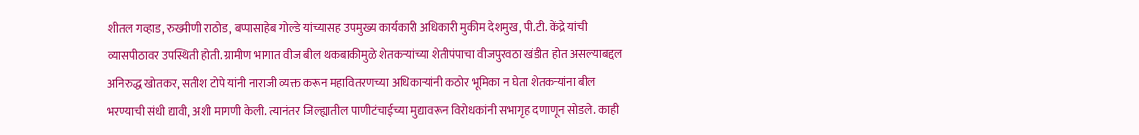शीतल गव्हाड, रुख्मीणी राठोड, बप्पासाहेब गोल्डे यांच्यासह उपमुख्य कार्यकारी अधिकारी मुकीम देशमुख, पी.टी. केंद्रे यांची व्यासपीठावर उपस्थिती होती. ग्रामीण भागात वीज बील थकबाकीमुळे शेतकर्‍यांच्या शेतीपंपाचा वीजपुरवठा खंडीत होत असल्याबद्दल अनिरुद्ध खोतकर, सतीश टोपे यांनी नाराजी व्यक्त करून महावितरणच्या अधिकार्‍यांनी कठोर भूमिका न घेता शेतकर्‍यांना बील भरण्याची संधी द्यावी, अशी मागणी केली. त्यानंतर जिल्ह्यातील पाणीटंचाईच्या मुद्यावरून विरोधकांनी सभागृह दणाणून सोडले. काही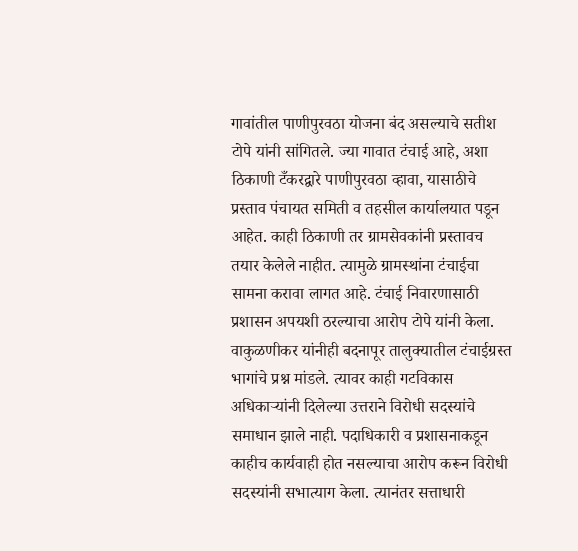गावांतील पाणीपुरवठा योजना बंद असल्याचे सतीश टोपे यांनी सांगितले. ज्या गावात टंचाई आहे, अशा ठिकाणी टँकरद्वारे पाणीपुरवठा व्हावा, यासाठीचे प्रस्ताव पंचायत समिती व तहसील कार्यालयात पडून आहेत. काही ठिकाणी तर ग्रामसेवकांनी प्रस्तावच तयार केलेले नाहीत. त्यामुळे ग्रामस्थांना टंचाईचा सामना करावा लागत आहे. टंचाई निवारणासाठी प्रशासन अपयशी ठरल्याचा आरोप टोपे यांनी केला. वाकुळणीकर यांनीही बदनापूर तालुक्यातील टंचाईग्रस्त भागांचे प्रश्न मांडले. त्यावर काही गटविकास अधिकार्‍यांनी दिलेल्या उत्तराने विरोधी सदस्यांचे समाधान झाले नाही. पदाधिकारी व प्रशासनाकडून काहीच कार्यवाही होत नसल्याचा आरोप करून विरोधी सदस्यांनी सभात्याग केला. त्यानंतर सत्ताधारी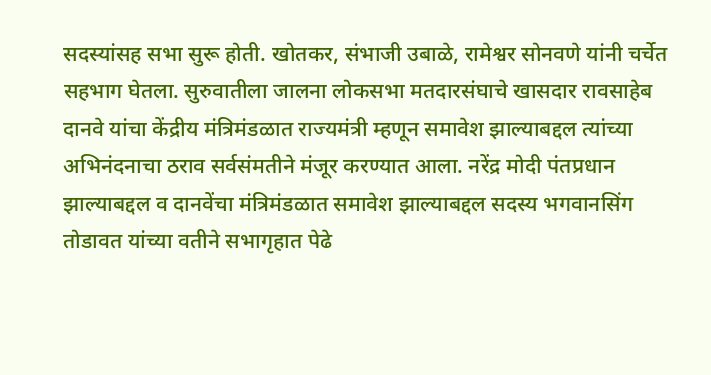सदस्यांसह सभा सुरू होती. खोतकर, संभाजी उबाळे, रामेश्वर सोनवणे यांनी चर्चेत सहभाग घेतला. सुरुवातीला जालना लोकसभा मतदारसंघाचे खासदार रावसाहेब दानवे यांचा केंद्रीय मंत्रिमंडळात राज्यमंत्री म्हणून समावेश झाल्याबद्दल त्यांच्या अभिनंदनाचा ठराव सर्वसंमतीने मंजूर करण्यात आला. नरेंद्र मोदी पंतप्रधान झाल्याबद्दल व दानवेंचा मंत्रिमंडळात समावेश झाल्याबद्दल सदस्य भगवानसिंग तोडावत यांच्या वतीने सभागृहात पेढे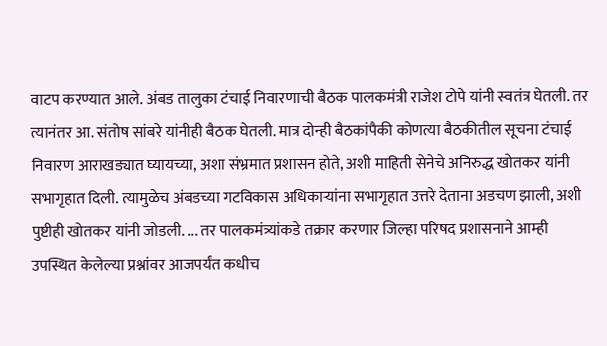वाटप करण्यात आले. अंबड तालुका टंचाई निवारणाची बैठक पालकमंत्री राजेश टोपे यांनी स्वतंत्र घेतली. तर त्यानंतर आ. संतोष सांबरे यांनीही बैठक घेतली. मात्र दोन्ही बैठकांपैकी कोणत्या बैठकीतील सूचना टंचाई निवारण आराखड्यात घ्यायच्या, अशा संभ्रमात प्रशासन होते, अशी माहिती सेनेचे अनिरुद्ध खोतकर यांनी सभागृहात दिली. त्यामुळेच अंबडच्या गटविकास अधिकार्‍यांना सभागृहात उत्तरे देताना अडचण झाली, अशी पुष्टीही खोतकर यांनी जोडली. ... तर पालकमंत्र्यांकडे तक्रार करणार जिल्हा परिषद प्रशासनाने आम्ही उपस्थित केलेल्या प्रश्नांवर आजपर्यंत कधीच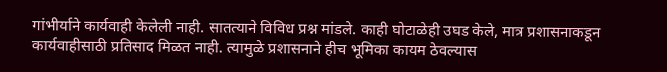गांभीर्याने कार्यवाही केलेली नाही. सातत्याने विविध प्रश्न मांडले. काही घोटाळेही उघड केले, मात्र प्रशासनाकडून कार्यवाहीसाठी प्रतिसाद मिळत नाही. त्यामुळे प्रशासनाने हीच भूमिका कायम ठेवल्यास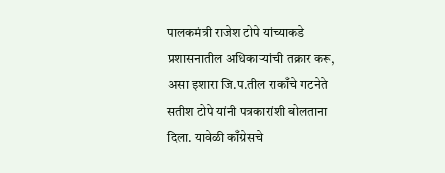पालकमंत्री राजेश टोपे यांच्याकडे प्रशासनातील अधिकार्‍यांची तक्रार करू, असा इशारा जि.प.तील राकाँचे गटनेते सतीश टोपे यांनी पत्रकारांशी बोलताना दिला. यावेळी काँग्रेसचे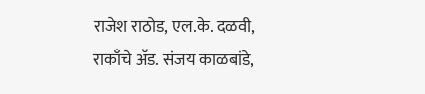राजेश राठोड, एल.के. दळवी, राकाँचे अ‍ॅड. संजय काळबांडे,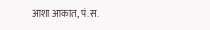आशा आकात, पं.स.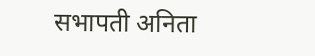सभापती अनिता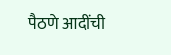पैठणे आदींची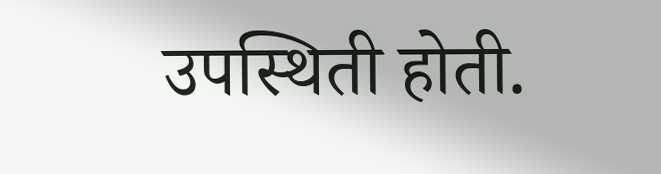उपस्थिती होती.